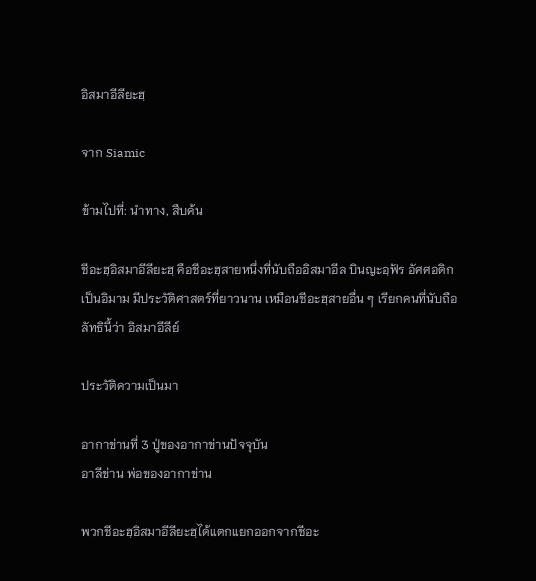อิสมาอีลียะฮฺ

จาก Siamic

ข้ามไปที่: นำทาง, สืบค้น

ชีอะฮฺอิสมาอีลียะฮฺ คือชีอะฮฺสายหนึ่งที่นับถืออิสมาอีล บินญะอฺฟัร อัศศอดิก เป็นอิมาม มีประวัติศาสตร์ที่ยาวนาน เหมือนชีอะฮฺสายอื่น ๆ เรียกคนที่นับถือลัทธินี้ว่า อิสมาอีลีย์

ประวัติความเป็นมา

อากาข่านที่ 3 ปู่ของอากาข่านปัจจุบัน
อาลีข่าน พ่อของอากาข่าน

พวกชีอะฮฺอิสมาอีลียะฮฺได้แตกแยกออกจากชีอะ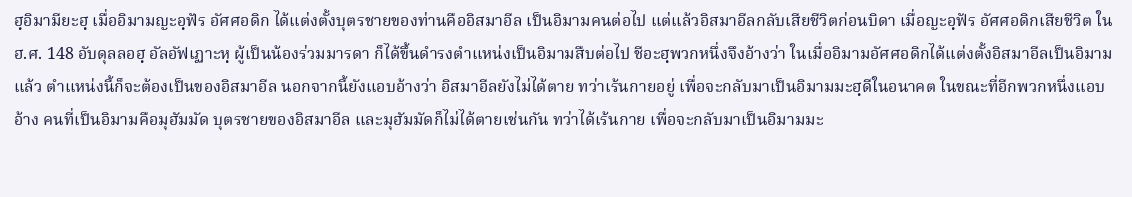ฮฺอิมามียะฮฺ เมื่ออิมามญะอฺฟัร อัศศอดิก ได้แต่งตั้งบุตรชายของท่านคืออิสมาอีล เป็นอิมามคนต่อไป แต่แล้วอิสมาอีลกลับเสียชีวิตก่อนบิดา เมื่อญะอฺฟัร อัศศอดิกเสียชีวิต ใน ฮ.ศ. 148 อับดุลลอฮฺ อัลอัฟเฏาะหฺ ผู้เป็นน้องร่วมมารดา ก็ได้ขึ้นดำรงตำแหน่งเป็นอิมามสืบต่อไป ชีอะฮฺพวกหนึ่งจึงอ้างว่า ในเมื่ออิมามอัศศอดิกได้แต่งตั้งอิสมาอีลเป็นอิมามแล้ว ตำแหน่งนี้ก็จะต้องเป็นของอิสมาอีล นอกจากนี้ยังแอบอ้างว่า อิสมาอีลยังไม่ได้ตาย ทว่าเร้นกายอยู่ เพื่อจะกลับมาเป็นอิมามมะฮฺดีในอนาคต ในขณะที่อีกพวกหนึ่งแอบอ้าง คนที่เป็นอิมามคือมุฮัมมัด บุตรชายของอิสมาอีล และมุฮัมมัดก็ไม่ได้ตายเช่นกัน ทว่าได้เร้นกาย เพื่อจะกลับมาเป็นอิมามมะ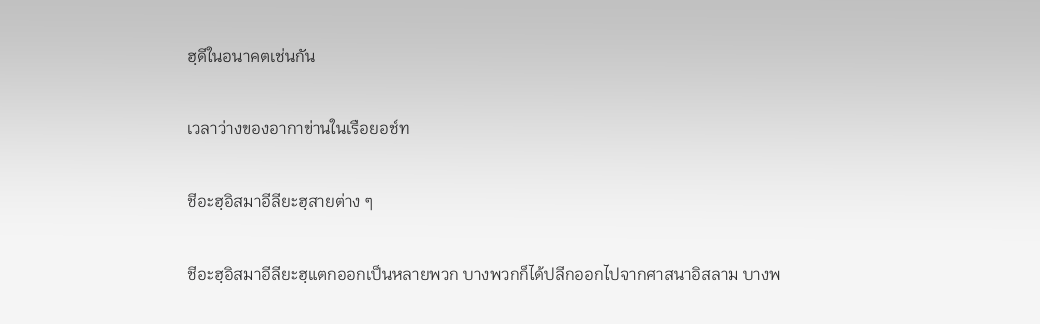ฮฺดีในอนาคตเช่นกัน

เวลาว่างของอากาข่านในเรือยอช์ท

ชีอะฮฺอิสมาอีลียะฮฺสายต่าง ๆ

ชีอะฮฺอิสมาอีลียะฮฺแตกออกเป็นหลายพวก บางพวกก็ได้ปลีกออกไปจากศาสนาอิสลาม บางพ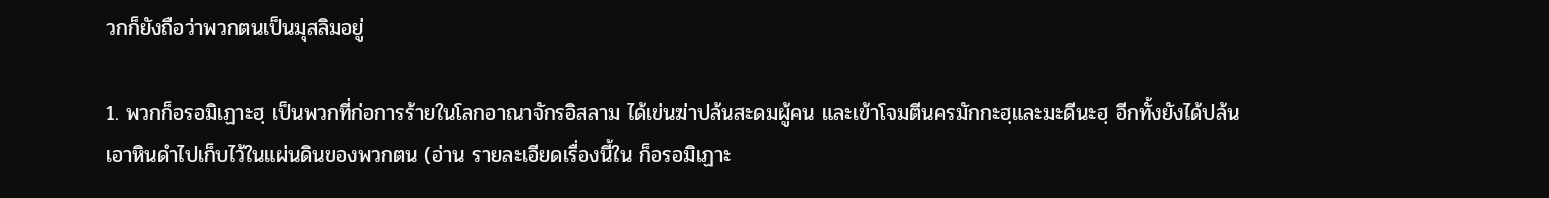วกก็ยังถือว่าพวกตนเป็นมุสลิมอยู่

1. พวกก็อรอมิเฏาะฮฺ เป็นพวกที่ก่อการร้ายในโลกอาณาจักรอิสลาม ได้เข่นฆ่าปล้นสะดมผู้คน และเข้าโจมตีนครมักกะฮฺและมะดีนะฮฺ อีกทั้งยังได้ปล้นเอาหินดำไปเก็บไว้ในแผ่นดินของพวกตน (อ่าน รายละเอียดเรื่องนี้ใน ก็อรอมิเฏาะ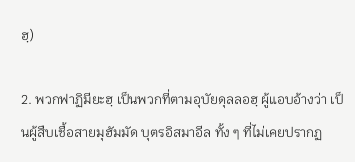ฮฺ)

2. พวกฟาฏิมียะฮฺ เป็นพวกที่ตามอุบัยดุลลอฮฺ ผู้แอบอ้างว่า เป็นผู้สืบเชื้อสายมุฮัมมัด บุตรอิสมาอีล ทั้ง ๆ ที่ไม่เคยปรากฏ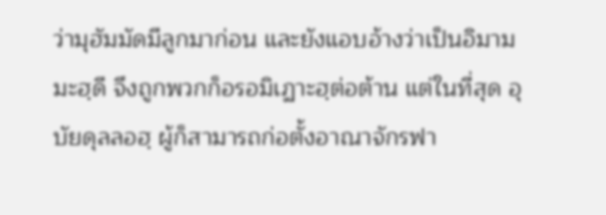ว่ามุฮัมมัดมีลูกมาก่อน และยังแอบอ้างว่าเป็นอิมามมะฮฺดี จึงถูกพวกก็อรอมิเฏาะฮฺต่อต้าน แต่ในที่สุด อุบัยดุลลอฮฺ ผู้ก็สามารถก่อตั้งอาณาจักรฟา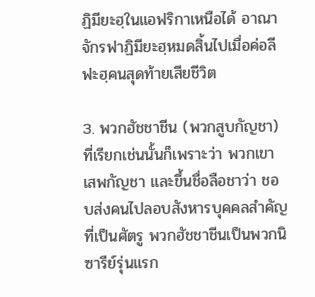ฏิมียะฮฺในแอฟริกาเหนือได้ อาณาจักรฟาฏิมียะฮฺหมดสิ้นไปเมื่อค่อลีฟะฮฺคนสุดท้ายเสียชีวิต

3. พวกฮัชชาชีน (พวกสูบกัญชา) ที่เรียกเช่นนั้นก็เพราะว่า พวกเขาเสพกัญชา และขึ้นชื่อลือชาว่า ชอบส่งคนไปลอบสังหารบุคคลสำคัญที่เป็นศัตรู พวกฮัชชาชีนเป็นพวกนิซารีย์รุ่นแรก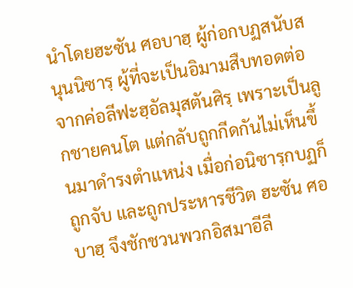นำโดยฮะซัน ศอบาฮฺ ผู้ก่อกบฏสนับสนุนนิซารฺ ผู้ที่จะเป็นอิมามสืบทอดต่อจากค่อลีฟะฮฺอัลมุสตันศิรฺ เพราะเป็นลูกชายคนโต แต่กลับถูกกีดกันไม่เห็นขึ้นมาดำรงตำแหน่ง เมื่อก่อนิซารฺกบฏก็ถูกจับ และถูกประหารชีวิต ฮะซัน ศอบาฮฺ จึงชักชวนพวกอิสมาอีลี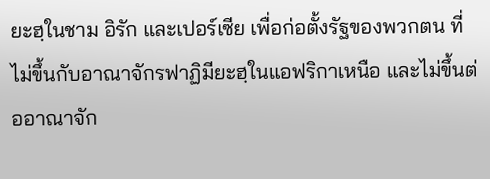ยะฮฺในชาม อิรัก และเปอร์เซีย เพื่อก่อตั้งรัฐของพวกตน ที่ไม่ขึ้นกับอาณาจักรฟาฏิมียะฮฺในแอฟริกาเหนือ และไม่ขึ้นต่ออาณาจัก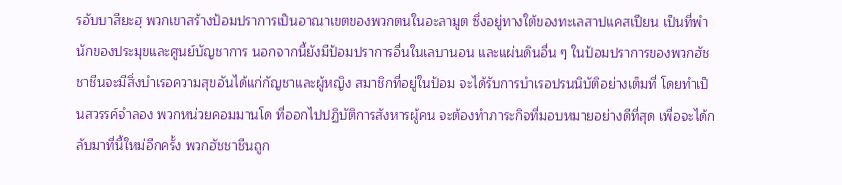รอับบาสียะฮฺ พวกเขาสร้างป้อมปราการเป็นอาณาเขตของพวกตนในอะลามูต ซึ่งอยู่ทางใต้ของทะเลสาปแคสเปียน เป็นที่พำนักของประมุขและศูนย์บัญชาการ นอกจากนี้ยังมีป้อมปราการอื่นในเลบานอน และแผ่นดินอื่น ๆ ในป้อมปราการของพวกฮัชชาชีนจะมีสิ่งบำเรอความสุขอันได้แก่กัญชาและผู้หญิง สมาชิกที่อยู่ในป้อม จะได้รับการบำเรอปรนนิบัติอย่างเต็มที่ โดยทำเป็นสวรรค์จำลอง พวกหน่วยคอมมานโด ที่ออกไปปฏิบัติการสังหารผู้คน จะต้องทำภาระกิจที่มอบหมายอย่างดีที่สุด เพื่อจะได้กลับมาที่นี้ใหม่อีกครั้ง พวกฮัชชาชีนถูก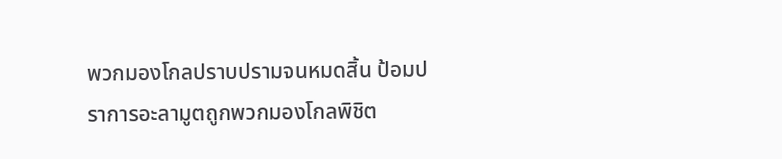พวกมองโกลปราบปรามจนหมดสิ้น ป้อมปราการอะลามูตถูกพวกมองโกลพิชิต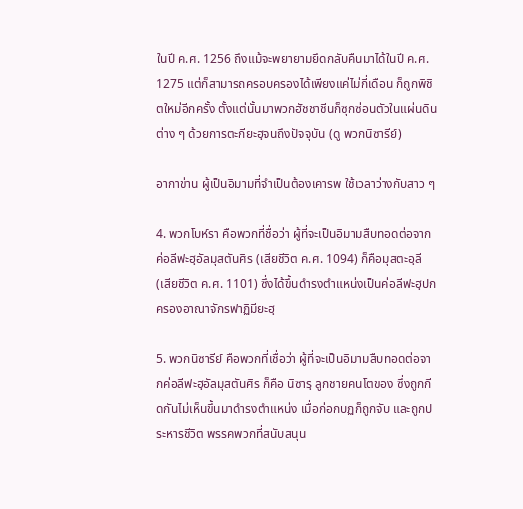ในปี ค.ศ. 1256 ถึงแม้จะพยายามยึดกลับคืนมาได้ในปี ค.ศ. 1275 แต่ก็สามารถครอบครองได้เพียงแค่ไม่กี่เดือน ก็ถูกพิชิตใหม่อีกครั้ง ตั้งแต่นั้นมาพวกฮัชชาชีนก็ซุกซ่อนตัวในแผ่นดินต่าง ๆ ด้วยการตะกียะฮฺจนถึงปัจจุบัน (ดู พวกนิซารีย์)

อากาข่าน ผู้เป็นอิมามที่จำเป็นต้องเคารพ ใช้เวลาว่างกับสาว ๆ

4. พวกโบห์รา คือพวกที่ชื่อว่า ผู้ที่จะเป็นอิมามสืบทอดต่อจากค่อลีฟะฮฺอัลมุสตันศิร (เสียชีวิต ค.ศ. 1094) ก็คือมุสตะอฺลี (เสียชีวิต ค.ศ. 1101) ซึ่งได้ขึ้นดำรงตำแหน่งเป็นค่อลีฟะฮฺปกครองอาณาจักรฟาฏิมียะฮฺ

5. พวกนิซารีย์ คือพวกที่เชื่อว่า ผู้ที่จะเป็นอิมามสืบทอดต่อจากค่อลีฟะฮฺอัลมุสตันศิร ก็คือ นิซารฺ ลูกชายคนโตของ ซึ่งถูกกีดกันไม่เห็นขึ้นมาดำรงตำแหน่ง เมื่อก่อกบฏก็ถูกจับ และถูกประหารชีวิต พรรคพวกที่สนับสนุน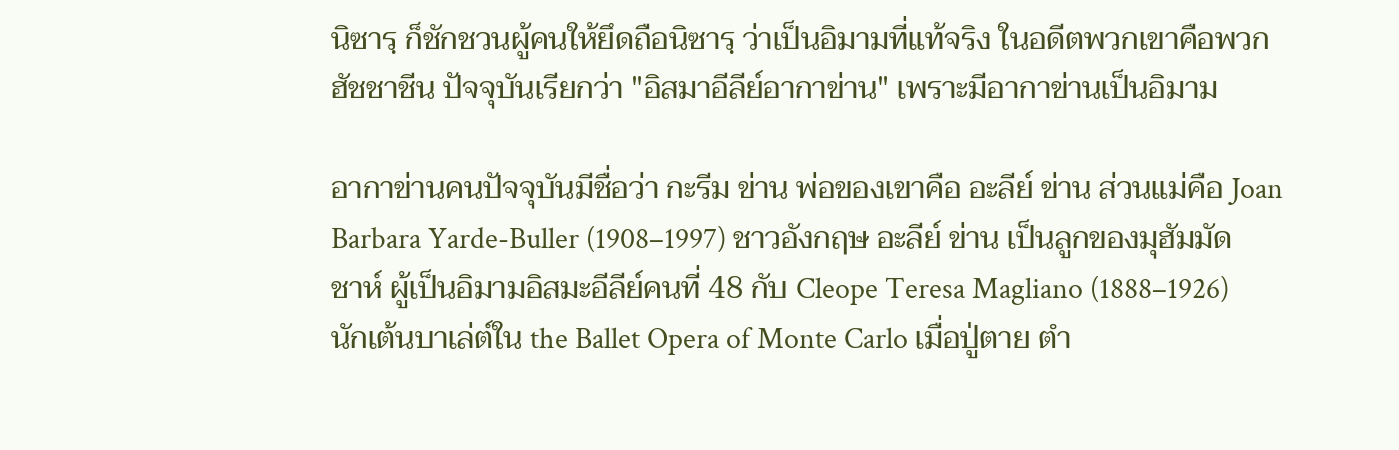นิซารฺ ก็ชักชวนผู้คนให้ยึดถือนิซารฺ ว่าเป็นอิมามที่แท้จริง ในอดีตพวกเขาคือพวกฮัชชาชีน ปัจจุบันเรียกว่า "อิสมาอีลีย์อากาข่าน" เพราะมีอากาข่านเป็นอิมาม

อากาข่านคนปัจจุบันมีชื่อว่า กะรีม ข่าน พ่อของเขาคือ อะลีย์ ข่าน ส่วนแม่คือ Joan Barbara Yarde-Buller (1908–1997) ชาวอังกฤษ อะลีย์ ข่าน เป็นลูกของมุฮัมมัด ชาห์ ผู้เป็นอิมามอิสมะอีลีย์คนที่ 48 กับ Cleope Teresa Magliano (1888–1926) นักเต้นบาเล่ต์ใน the Ballet Opera of Monte Carlo เมื่อปู่ตาย ตำ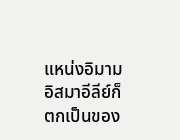แหน่งอิมามอิสมาอีลีย์ก็ตกเป็นของ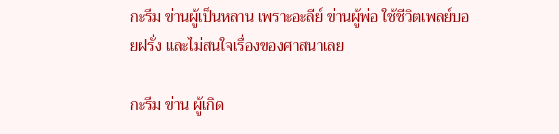กะรีม ข่านผู้เป็นหลาน เพราะอะลีย์ ข่านผู้พ่อ ใช้ชีวิตเพลย์บอยฝรั่ง และไม่สนใจเรื่องของศาสนาเลย

กะรีม ข่าน ผู้เกิด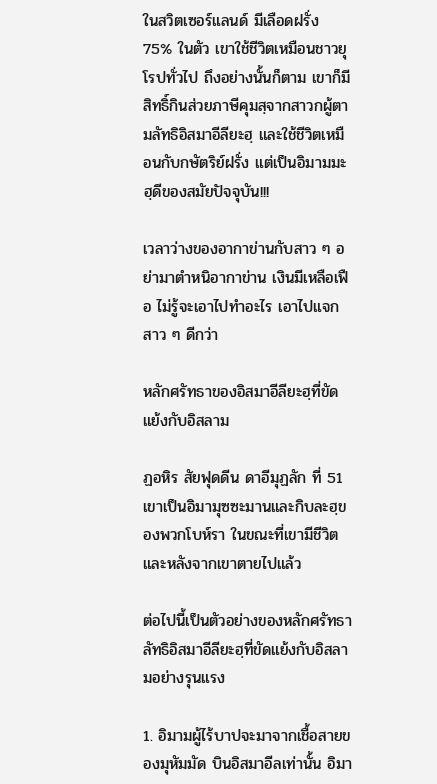ในสวิตเซอร์แลนด์ มีเลือดฝรั่ง 75% ในตัว เขาใช้ชีวิตเหมือนชาวยุโรปทั่วไป ถึงอย่างนั้นก็ตาม เขาก็มีสิทธิ์กินส่วยภาษีคุมสฺจากสาวกผู้ตามลัทธิอิสมาอีลียะฮฺ และใช้ชีวิตเหมือนกับกษัตริย์ฝรั่ง แต่เป็นอิมามมะฮฺดีของสมัยปัจจุบัน!!!

เวลาว่างของอากาข่านกับสาว ๆ อย่ามาตำหนิอากาข่าน เงินมีเหลือเฟือ ไม่รู้จะเอาไปทำอะไร เอาไปแจกสาว ๆ ดีกว่า

หลักศรัทธาของอิสมาอีลียะฮฺที่ขัดแย้งกับอิสลาม

ฏอหิร สัยฟุดดีน ดาอีมุฏลัก ที่ 51 เขาเป็นอิมามุซซะมานและกิบละฮฺของพวกโบห์รา ในขณะที่เขามีชีวิตและหลังจากเขาตายไปแล้ว

ต่อไปนี้เป็นตัวอย่างของหลักศรัทธาลัทธิอิสมาอีลียะฮฺที่ขัดแย้งกับอิสลามอย่างรุนแรง

1. อิมามผู้ไร้บาปจะมาจากเชื้อสายของมุหัมมัด บินอิสมาอีลเท่านั้น อิมา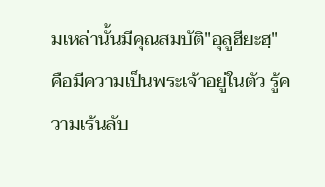มเหล่านั้นมีคุณสมบัติ"อุลูฮียะฮฺ" คือมีความเป็นพระเจ้าอยู่ในตัว รู้ความเร้นลับ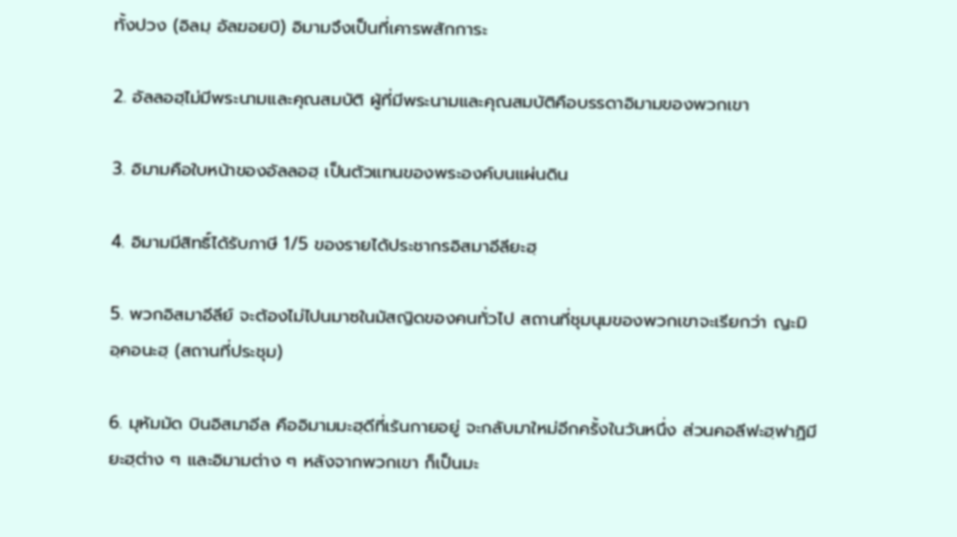ทั้งปวง (อิลมฺ อัลฆอยบิ) อิมามจึงเป็นที่เคารพสักการะ

2. อัลลอฮฺไม่มีพระนามและคุณสมบัติ ผู้ที่มีพระนามและคุณสมบัติคือบรรดาอิมามของพวกเขา

3. อิมามคือใบหน้าของอัลลอฮฺ เป็นตัวแทนของพระองค์บนแผ่นดิน

4. อิมามมีสิทธิ์ได้รับภาษี 1/5 ของรายได้ประชากรอิสมาอีลียะฮฺ

5. พวกอิสมาอีลีย์ จะต้องไม่ไปนมาซในมัสญิดของคนทั่วไป สถานที่ชุมนุมของพวกเขาจะเรียกว่า ญะมิอฺคอนะฮฺ (สถานที่ประชุม)

6. มุหัมมัด บินอิสมาอีล คืออิมามมะฮฺดีที่เร้นกายอยู่ จะกลับมาใหม่อีกครั้งในวันหนึ่ง ส่วนคอลีฟะฮฺฟาฏิมียะฮฺต่าง ๆ และอิมามต่าง ๆ หลังจากพวกเขา ก็เป็นมะ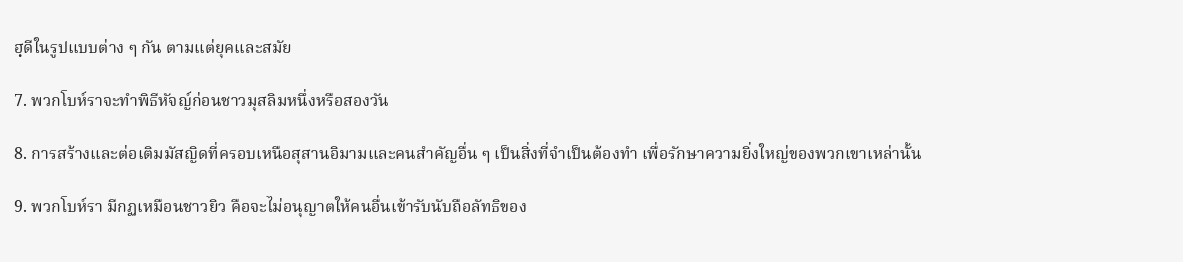ฮฺดีในรูปแบบต่าง ๆ กัน ตามแต่ยุคและสมัย

7. พวกโบห์ราจะทำพิธีหัจญ์ก่อนชาวมุสลิมหนึ่งหรือสองวัน

8. การสร้างและต่อเติมมัสญิดที่ครอบเหนือสุสานอิมามและคนสำคัญอื่น ๆ เป็นสิ่งที่จำเป็นต้องทำ เพื่อรักษาความยิ่งใหญ่ของพวกเขาเหล่านั้น

9. พวกโบห์รา มีกฏเหมือนชาวยิว คือจะไม่อนุญาตให้คนอื่นเข้ารับนับถือลัทธิของ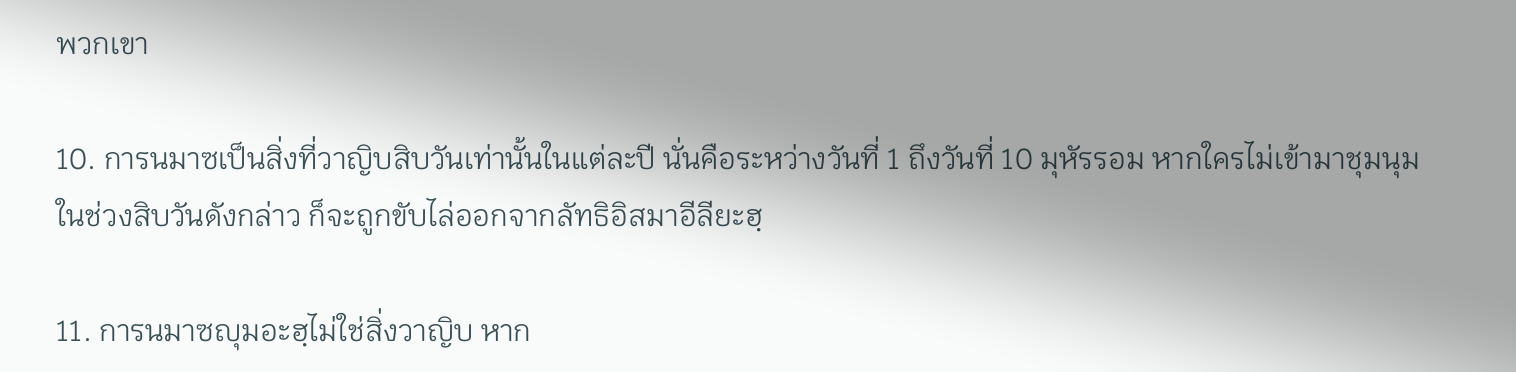พวกเขา

10. การนมาซเป็นสิ่งที่วาญิบสิบวันเท่านั้นในแต่ละปี นั่นคือระหว่างวันที่ 1 ถึงวันที่ 10 มุหัรรอม หากใครไม่เข้ามาชุมนุมในช่วงสิบวันดังกล่าว ก็จะถูกขับไล่ออกจากลัทธิอิสมาอีลียะฮฺ

11. การนมาซญุมอะฮฺไม่ใช่สิ่งวาญิบ หาก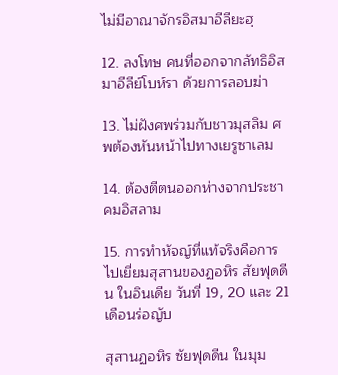ไม่มีอาณาจักรอิสมาอีลียะฮฺ

12. ลงโทษ คนที่ออกจากลัทธิอิสมาอีลีย์โบห์รา ด้วยการลอบฆ่า

13. ไม่ฝังศพร่วมกับชาวมุสลิม ศพต้องหันหน้าไปทางเยรูซาเลม

14. ต้องตีตนออกห่างจากประชาคมอิสลาม

15. การทำหัจญ์ที่แท้จริงคือการไปเยี่ยมสุสานของฏอหิร สัยฟุดดีน ในอินเดีย วันที่ 19, 20 และ 21 เดือนร่อญับ

สุสานฏอหิร ซัยฟุดดีน ในมุม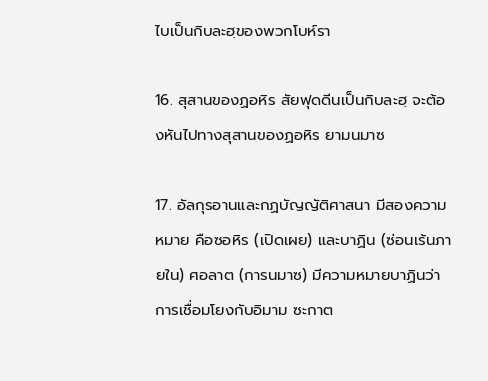ไบเป็นกิบละฮฺของพวกโบห์รา

16. สุสานของฏอหิร สัยฟุดดีนเป็นกิบละฮฺ จะต้องหันไปทางสุสานของฏอหิร ยามนมาซ

17. อัลกุรอานและกฏบัญญัติศาสนา มีสองความหมาย คือซอหิร (เปิดเผย) และบาฏิน (ซ่อนเร้นภายใน) ศอลาต (การนมาซ) มีความหมายบาฏินว่า การเชื่อมโยงกับอิมาม ซะกาต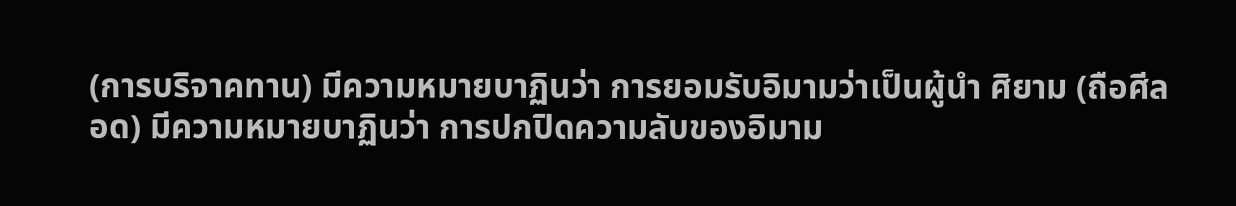(การบริจาคทาน) มีความหมายบาฏินว่า การยอมรับอิมามว่าเป็นผู้นำ ศิยาม (ถือศีลอด) มีความหมายบาฏินว่า การปกปิดความลับของอิมาม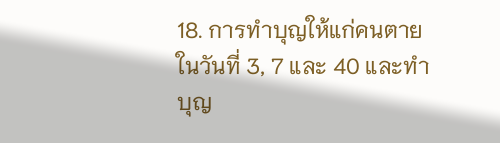18. การทำบุญให้แก่คนตายในวันที่ 3, 7 และ 40 และทำบุญ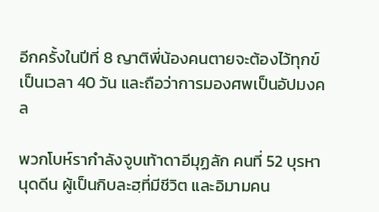อีกครั้งในปีที่ 8 ญาติพี่น้องคนตายจะต้องไว้ทุกข์เป็นเวลา 40 วัน และถือว่าการมองศพเป็นอัปมงคล

พวกโบห์รากำลังจูบเท้าดาอีมุฏลัก คนที่ 52 บุรหานุดดีน ผู้เป็นกิบละฮฺที่มีชีวิต และอิมามคน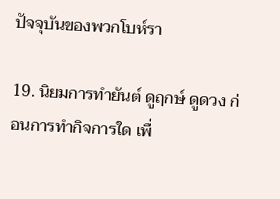ปัจจุบันของพวกโบห์รา

19. นิยมการทำยันต์ ดูฤกษ์ ดูดวง ก่อนการทำกิจการใด เพื่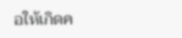อให้เกิดค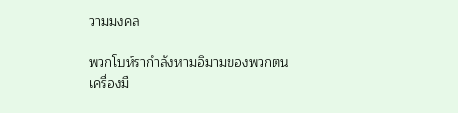วามมงคล

พวกโบห์รากำลังหามอิมามของพวกตน
เครื่องมื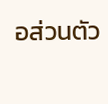อส่วนตัว